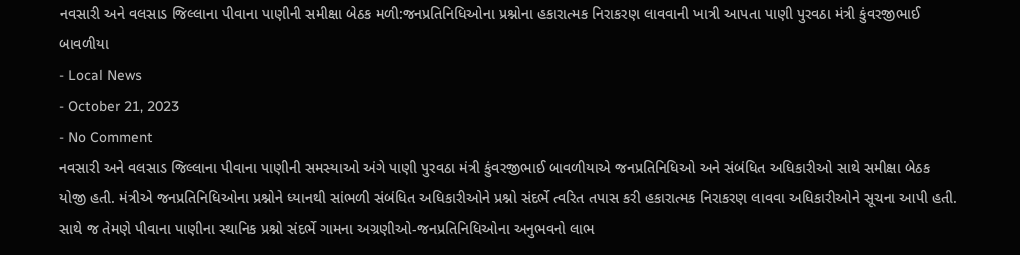નવસારી અને વલસાડ જિલ્લાના પીવાના પાણીની સમીક્ષા બેઠક મળી:જનપ્રતિનિધિઓના પ્રશ્નોના હકારાત્મક નિરાકરણ લાવવાની ખાત્રી આપતા પાણી પુરવઠા મંત્રી કુંવરજીભાઈ બાવળીયા
- Local News
- October 21, 2023
- No Comment
નવસારી અને વલસાડ જિલ્લાના પીવાના પાણીની સમસ્યાઓ અંગે પાણી પુરવઠા મંત્રી કુંવરજીભાઈ બાવળીયાએ જનપ્રતિનિધિઓ અને સંબંધિત અધિકારીઓ સાથે સમીક્ષા બેઠક યોજી હતી. મંત્રીએ જનપ્રતિનિધિઓના પ્રશ્નોને ધ્યાનથી સાંભળી સંબંધિત અધિકારીઓને પ્રશ્નો સંદર્ભે ત્વરિત તપાસ કરી હકારાત્મક નિરાકરણ લાવવા અધિકારીઓને સૂચના આપી હતી. સાથે જ તેમણે પીવાના પાણીના સ્થાનિક પ્રશ્નો સંદર્ભે ગામના અગ્રણીઓ-જનપ્રતિનિધિઓના અનુભવનો લાભ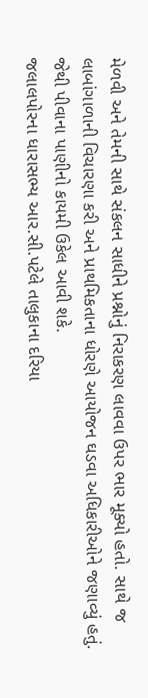મેળવી અને તેમની સાથે સંકલન સાધીને પ્રશ્નોનું નિરાકરણ લાવવા ઉપર ભાર મૂક્યો હતો. સાથે જ લાબાંગાળાની વિચારણા કરી અને પ્રાથમિકતાના ધોરણે આયોજન ઘડવા અધિકારીઓને જણાવ્યું હતું. જેથી પીવાના પાણીનો કાયમી ઉકેલ આવી શકે.
જલાલપોરના ધારાસભ્ય આર.સી.પટેલે તાલુકાના દરિયા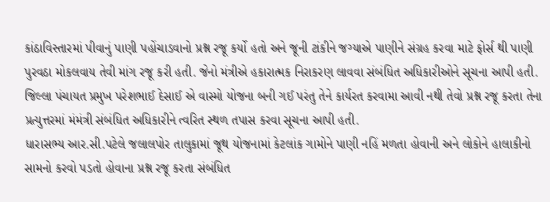કાંઠાવિસ્તારમાં પીવાનું પાણી પહોંચાડવાનો પ્રશ્ન રજૂ કર્યો હતો અને જૂની ટાંકીને જગ્યાએ પાણીને સંગ્રહ કરવા માટે ફોર્સ થી પાણી પુરવઠા મોકલવાય તેવી માંગ રજૂ કરી હતી. જેનો મંત્રીએ હકારાત્મક નિરાકરણ લાવવા સંબંધિત અધિકારીઓને સૂચના આપી હતી.
જિલ્લા પંચાયત પ્રમુખ પરેશભાઈ દેસાઈ એ વાસ્મો યોજના બની ગઈ પરંતુ તેને કાર્યરત કરવામા આવી નથી તેવો પ્રશ્ન રજૂ કરતા તેના પ્રત્યુત્તરમાં મંમંત્રી સંબંધિત અધિકારીને ત્વરિત સ્થળ તપાસ કરવા સૂચના આપી હતી.
ધારાસભ્ય આર.સી.પટેલે જલાલપોર તાલુકામાં જૂથ યોજનામાં કેટલાંક ગામોને પાણી નહિં મળતા હોવાની અને લોકોને હાલાકીનો સામનો કરવો પડતો હોવાના પ્રશ્ન રજૂ કરતા સંબંધિત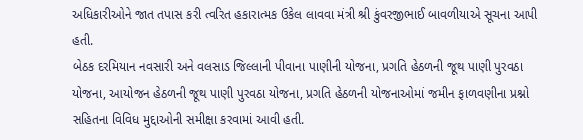અધિકારીઓને જાત તપાસ કરી ત્વરિત હકારાત્મક ઉકેલ લાવવા મંત્રી શ્રી કુંવરજીભાઈ બાવળીયાએ સૂચના આપી હતી.
બેઠક દરમિયાન નવસારી અને વલસાડ જિલ્લાની પીવાના પાણીની યોજના, પ્રગતિ હેઠળની જૂથ પાણી પુરવઠા યોજના, આયોજન હેઠળની જૂથ પાણી પુરવઠા યોજના, પ્રગતિ હેઠળની યોજનાઓમાં જમીન ફાળવણીના પ્રશ્નો સહિતના વિવિધ મુદ્દાઓની સમીક્ષા કરવામાં આવી હતી.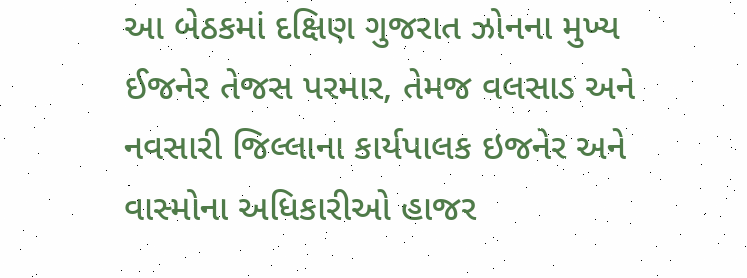આ બેઠકમાં દક્ષિણ ગુજરાત ઝોનના મુખ્ય ઈજનેર તેજસ પરમાર, તેમજ વલસાડ અને નવસારી જિલ્લાના કાર્યપાલક ઇજનેર અને વાસ્મોના અધિકારીઓ હાજર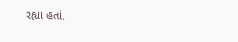રહ્યા હતાં.